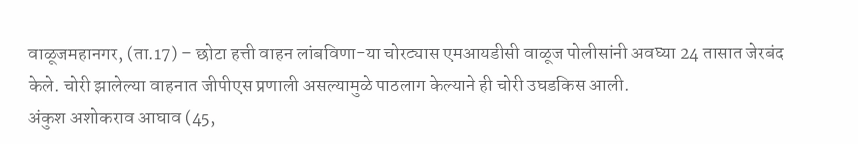वाळूजमहानगर, (ता.17) – छोटा हत्ती वाहन लांबविणा-या चोरट्यास एमआयडीसी वाळूज पोलीसांनी अवघ्या 24 तासात जेरबंद केले. चोरी झालेल्या वाहनात जीपीएस प्रणाली असल्यामुळे पाठलाग केल्याने ही चोरी उघडकिस आली.
अंकुश अशोकराव आघाव (45,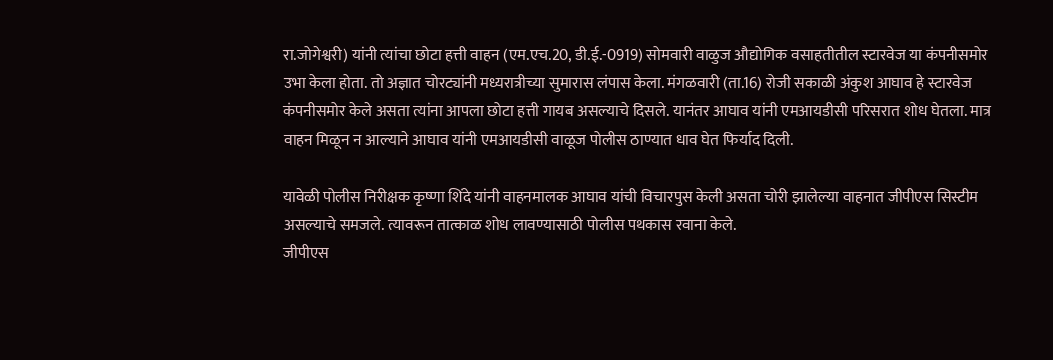रा.जोगेश्वरी) यांनी त्यांचा छोटा हत्ती वाहन (एम.एच.20, डी.ई.-0919) सोमवारी वाळुज औद्योगिक वसाहतीतील स्टारवेज या कंपनीसमोर उभा केला होता. तो अज्ञात चोरट्यांनी मध्यरात्रीच्या सुमारास लंपास केला. मंगळवारी (ता.16) रोजी सकाळी अंकुश आघाव हे स्टारवेज कंपनीसमोर केले असता त्यांना आपला छोटा हत्ती गायब असल्याचे दिसले. यानंतर आघाव यांनी एमआयडीसी परिसरात शोध घेतला. मात्र वाहन मिळून न आल्याने आघाव यांनी एमआयडीसी वाळूज पोलीस ठाण्यात धाव घेत फिर्याद दिली.

यावेळी पोलीस निरीक्षक कृष्णा शिंदे यांनी वाहनमालक आघाव यांची विचारपुस केली असता चोरी झालेल्या वाहनात जीपीएस सिस्टीम असल्याचे समजले. त्यावरून तात्काळ शोध लावण्यासाठी पोलीस पथकास रवाना केले.
जीपीएस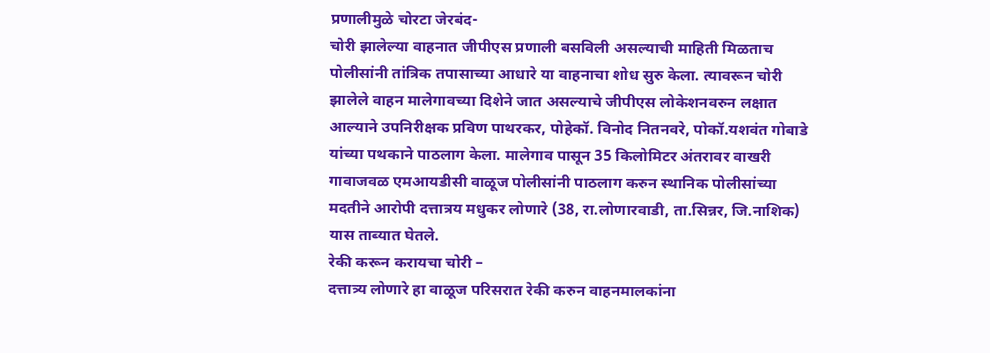प्रणालीमुळे चोरटा जेरबंद-
चोरी झालेल्या वाहनात जीपीएस प्रणाली बसविली असल्याची माहिती मिळताच पोलीसांनी तांत्रिक तपासाच्या आधारे या वाहनाचा शोध सुरु केला. त्यावरून चोरी झालेले वाहन मालेगावच्या दिशेने जात असल्याचे जीपीएस लोकेशनवरुन लक्षात आल्याने उपनिरीक्षक प्रविण पाथरकर, पोहेकॉ. विनोद नितनवरे, पोकॉ.यशवंत गोबाडे यांच्या पथकाने पाठलाग केला. मालेगाव पासून 35 किलोमिटर अंतरावर वाखरी गावाजवळ एमआयडीसी वाळूज पोलीसांनी पाठलाग करुन स्थानिक पोलीसांच्या मदतीने आरोपी दत्तात्रय मधुकर लोणारे (38, रा.लोणारवाडी, ता.सिन्नर, जि.नाशिक) यास ताब्यात घेतले.
रेकी करून करायचा चोरी –
दत्तात्र्य लोणारे हा वाळूज परिसरात रेकी करुन वाहनमालकांना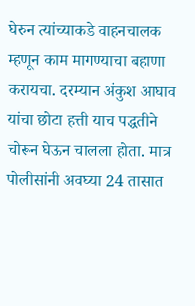घेरुन त्यांच्याकडे वाहनचालक म्हणून काम मागण्याचा बहाणा करायचा. दरम्यान अंकुश आघाव यांचा छोटा हत्ती याच पद्धतीने चोरून घेऊन चालला होता. मात्र पोलीसांनी अवघ्या 24 तासात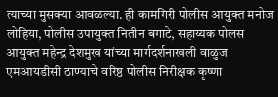त्याच्या मुसक्या आवळल्या. ही कामगिरी पोलीस आयुक्त मनोज लोहिया, पोलीस उपायुक्त नितीन बगाटे, सहाय्यक पोलस आयुक्त महेन्द्र देशमुख यांच्या मार्गदर्शनाखली वाळुज एमआयडीसी ठाण्याचे वरिष्ठ पोलीस निरीक्षक कृष्णा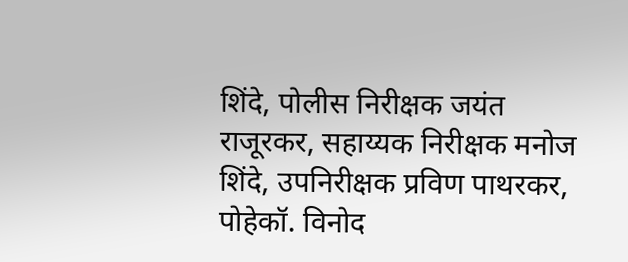शिंदे, पोलीस निरीक्षक जयंत राजूरकर, सहाय्यक निरीक्षक मनोज शिंदे, उपनिरीक्षक प्रविण पाथरकर, पोहेकॉ. विनोद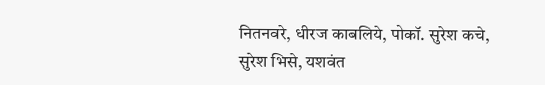नितनवरे, धीरज काबलिये, पोकॉ. सुरेश कचे, सुरेश भिसे, यशवंत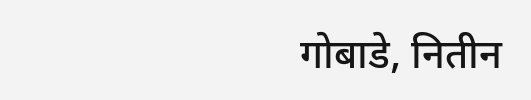गोबाडे, नितीन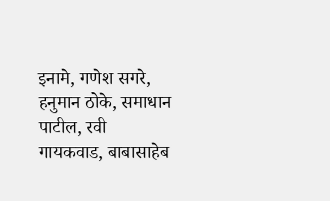इनामे, गणेश सगरे, हनुमान ठोके, समाधान पाटील, रवी गायकवाड, बाबासाहेब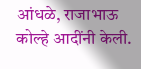आंधळे, राजाभाऊ कोल्हे आदींनी केली.